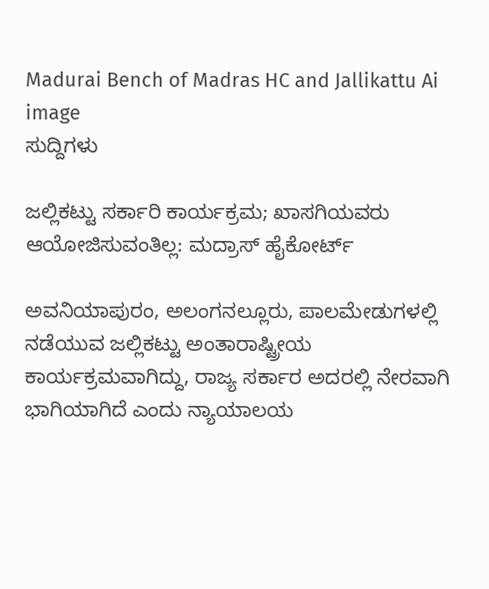Madurai Bench of Madras HC and Jallikattu Ai image
ಸುದ್ದಿಗಳು

ಜಲ್ಲಿಕಟ್ಟು ಸರ್ಕಾರಿ ಕಾರ್ಯಕ್ರಮ; ಖಾಸಗಿಯವರು ಆಯೋಜಿಸುವಂತಿಲ್ಲ: ಮದ್ರಾಸ್ ಹೈಕೋರ್ಟ್

ಅವನಿಯಾಪುರಂ, ಅಲಂಗನಲ್ಲೂರು, ಪಾಲಮೇಡುಗಳಲ್ಲಿ ನಡೆಯುವ ಜಲ್ಲಿಕಟ್ಟು ಅಂತಾರಾಷ್ಟ್ರೀಯ ಕಾರ್ಯಕ್ರಮವಾಗಿದ್ದು, ರಾಜ್ಯ ಸರ್ಕಾರ ಅದರಲ್ಲಿ ನೇರವಾಗಿ ಭಾಗಿಯಾಗಿದೆ ಎಂದು ನ್ಯಾಯಾಲಯ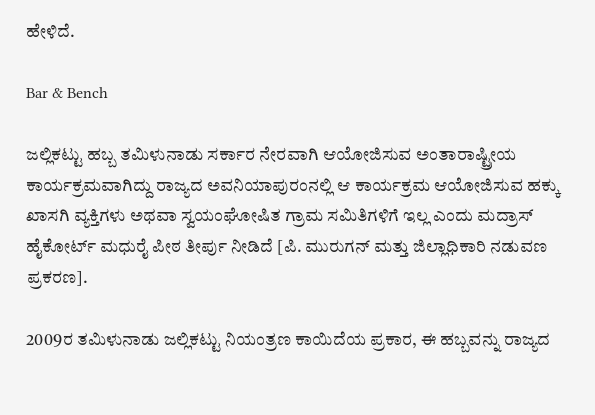ಹೇಳಿದೆ.

Bar & Bench

ಜಲ್ಲಿಕಟ್ಟು ಹಬ್ಬ ತಮಿಳುನಾಡು ಸರ್ಕಾರ ನೇರವಾಗಿ ಆಯೋಜಿಸುವ ಅಂತಾರಾಷ್ಟ್ರೀಯ  ಕಾರ್ಯಕ್ರಮವಾಗಿದ್ದು ರಾಜ್ಯದ ಅವನಿಯಾಪುರಂನಲ್ಲಿ ಆ ಕಾರ್ಯಕ್ರಮ ಆಯೋಜಿಸುವ ಹಕ್ಕು ಖಾಸಗಿ ವ್ಯಕ್ತಿಗಳು ಅಥವಾ ಸ್ವಯಂಘೋಷಿತ ಗ್ರಾಮ ಸಮಿತಿಗಳಿಗೆ ಇಲ್ಲ ಎಂದು ಮದ್ರಾಸ್‌ ಹೈಕೋರ್ಟ್‌ ಮಧುರೈ ಪೀಠ ತೀರ್ಪು ನೀಡಿದೆ [ಪಿ. ಮುರುಗನ್ ಮತ್ತು ಜಿಲ್ಲಾಧಿಕಾರಿ ನಡುವಣ ಪ್ರಕರಣ].

2009ರ ತಮಿಳುನಾಡು ಜಲ್ಲಿಕಟ್ಟು ನಿಯಂತ್ರಣ ಕಾಯಿದೆಯ ಪ್ರಕಾರ, ಈ ಹಬ್ಬವನ್ನು ರಾಜ್ಯದ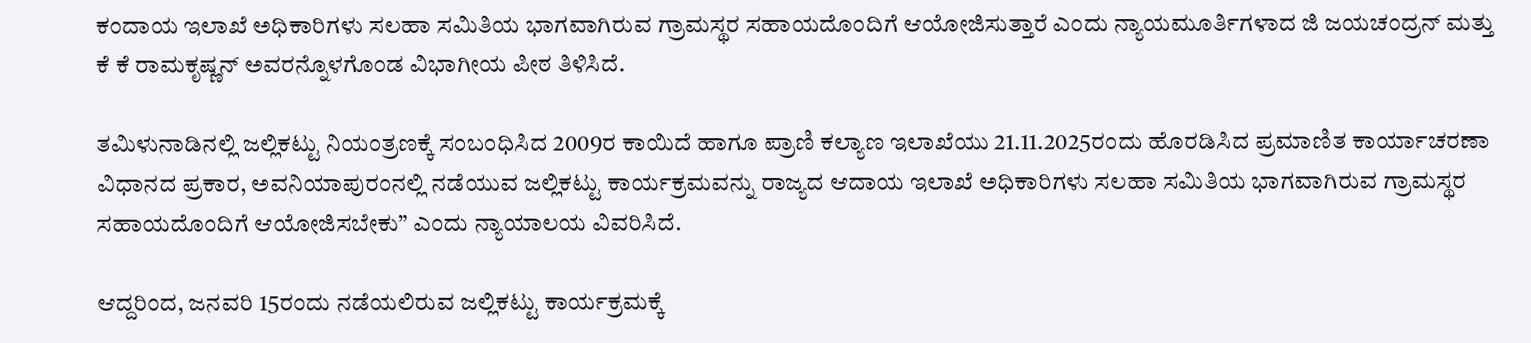ಕಂದಾಯ ಇಲಾಖೆ ಅಧಿಕಾರಿಗಳು ಸಲಹಾ ಸಮಿತಿಯ ಭಾಗವಾಗಿರುವ ಗ್ರಾಮಸ್ಥರ ಸಹಾಯದೊಂದಿಗೆ ಆಯೋಜಿಸುತ್ತಾರೆ ಎಂದು ನ್ಯಾಯಮೂರ್ತಿಗಳಾದ ಜಿ ಜಯಚಂದ್ರನ್ ಮತ್ತು ಕೆ ಕೆ ರಾಮಕೃಷ್ಣನ್ ಅವರನ್ನೊಳಗೊಂಡ ವಿಭಾಗೀಯ ಪೀಠ ತಿಳಿಸಿದೆ.

ತಮಿಳುನಾಡಿನಲ್ಲಿ ಜಲ್ಲಿಕಟ್ಟು ನಿಯಂತ್ರಣಕ್ಕೆ ಸಂಬಂಧಿಸಿದ 2009ರ ಕಾಯಿದೆ ಹಾಗೂ ಪ್ರಾಣಿ ಕಲ್ಯಾಣ ಇಲಾಖೆಯು 21.11.2025ರಂದು ಹೊರಡಿಸಿದ ಪ್ರಮಾಣಿತ ಕಾರ್ಯಾಚರಣಾ ವಿಧಾನದ ಪ್ರಕಾರ, ಅವನಿಯಾಪುರಂನಲ್ಲಿ ನಡೆಯುವ ಜಲ್ಲಿಕಟ್ಟು ಕಾರ್ಯಕ್ರಮವನ್ನು ರಾಜ್ಯದ ಆದಾಯ ಇಲಾಖೆ ಅಧಿಕಾರಿಗಳು ಸಲಹಾ ಸಮಿತಿಯ ಭಾಗವಾಗಿರುವ ಗ್ರಾಮಸ್ಥರ ಸಹಾಯದೊಂದಿಗೆ ಆಯೋಜಿಸಬೇಕು” ಎಂದು ನ್ಯಾಯಾಲಯ ವಿವರಿಸಿದೆ.

ಆದ್ದರಿಂದ, ಜನವರಿ 15ರಂದು ನಡೆಯಲಿರುವ ಜಲ್ಲಿಕಟ್ಟು ಕಾರ್ಯಕ್ರಮಕ್ಕೆ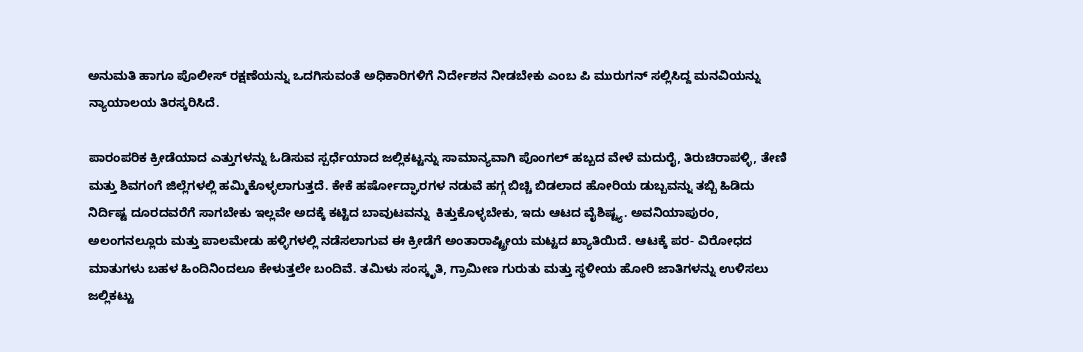ಅನುಮತಿ ಹಾಗೂ ಪೊಲೀಸ್ ರಕ್ಷಣೆಯನ್ನು ಒದಗಿಸುವಂತೆ ಅಧಿಕಾರಿಗಳಿಗೆ ನಿರ್ದೇಶನ ನೀಡಬೇಕು ಎಂಬ ಪಿ ಮುರುಗನ್ ಸಲ್ಲಿಸಿದ್ದ ಮನವಿಯನ್ನು ನ್ಯಾಯಾಲಯ ತಿರಸ್ಕರಿಸಿದೆ.

ಪಾರಂಪರಿಕ ಕ್ರೀಡೆಯಾದ ಎತ್ತುಗಳನ್ನು ಓಡಿಸುವ ಸ್ಪರ್ಧೆಯಾದ ಜಲ್ಲಿಕಟ್ಟನ್ನು ಸಾಮಾನ್ಯವಾಗಿ ಪೊಂಗಲ್‌ ಹಬ್ಬದ ವೇಳೆ ಮದುರೈ, ತಿರುಚಿರಾಪಳ್ಳಿ, ತೇಣಿ ಮತ್ತು ಶಿವಗಂಗೆ ಜಿಲ್ಲೆಗಳಲ್ಲಿ ಹಮ್ಮಿಕೊಳ್ಳಲಾಗುತ್ತದೆ. ಕೇಕೆ ಹರ್ಷೋದ್ಘಾರಗಳ ನಡುವೆ ಹಗ್ಗ ಬಿಚ್ಚಿ ಬಿಡಲಾದ ಹೋರಿಯ ಡುಬ್ಬವನ್ನು ತಬ್ಬಿ ಹಿಡಿದು ನಿರ್ದಿಷ್ಟ ದೂರದವರೆಗೆ ಸಾಗಬೇಕು ಇಲ್ಲವೇ ಅದಕ್ಕೆ ಕಟ್ಟಿದ ಬಾವುಟವನ್ನು  ಕಿತ್ತುಕೊಳ್ಳಬೇಕು, ಇದು ಆಟದ ವೈಶಿಷ್ಟ್ಯ. ಅವನಿಯಾಪುರಂ, ಅಲಂಗನಲ್ಲೂರು ಮತ್ತು ಪಾಲಮೇಡು ಹಳ್ಳಿಗಳಲ್ಲಿ ನಡೆಸಲಾಗುವ ಈ ಕ್ರೀಡೆಗೆ ಅಂತಾರಾಷ್ಟ್ರೀಯ ಮಟ್ಟದ ಖ್ಯಾತಿಯಿದೆ. ಆಟಕ್ಕೆ ಪರ- ವಿರೋಧದ ಮಾತುಗಳು ಬಹಳ ಹಿಂದಿನಿಂದಲೂ ಕೇಳುತ್ತಲೇ ಬಂದಿವೆ. ತಮಿಳು ಸಂಸ್ಕೃತಿ, ಗ್ರಾಮೀಣ ಗುರುತು ಮತ್ತು ಸ್ಥಳೀಯ ಹೋರಿ ಜಾತಿಗಳನ್ನು ಉಳಿಸಲು ಜಲ್ಲಿಕಟ್ಟು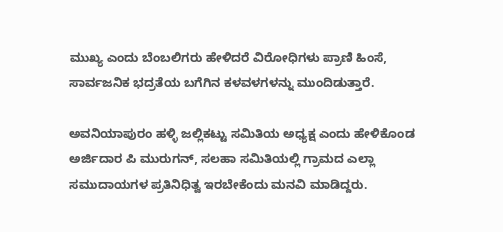ಮುಖ್ಯ ಎಂದು ಬೆಂಬಲಿಗರು ಹೇಳಿದರೆ ವಿರೋಧಿಗಳು ಪ್ರಾಣಿ ಹಿಂಸೆ, ಸಾರ್ವಜನಿಕ ಭದ್ರತೆಯ ಬಗೆಗಿನ ಕಳವಳಗಳನ್ನು ಮುಂದಿಡುತ್ತಾರೆ.

ಅವನಿಯಾಪುರಂ ಹಳ್ಳಿ ಜಲ್ಲಿಕಟ್ಟು ಸಮಿತಿಯ ಅಧ್ಯಕ್ಷ ಎಂದು ಹೇಳಿಕೊಂಡ ಅರ್ಜಿದಾರ ಪಿ ಮುರುಗನ್, ಸಲಹಾ ಸಮಿತಿಯಲ್ಲಿ ಗ್ರಾಮದ ಎಲ್ಲಾ ಸಮುದಾಯಗಳ ಪ್ರತಿನಿಧಿತ್ವ ಇರಬೇಕೆಂದು ಮನವಿ ಮಾಡಿದ್ದರು.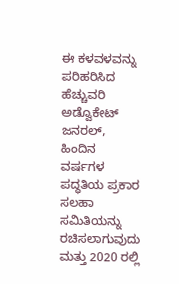ಈ ಕಳವಳವನ್ನು ಪರಿಹರಿಸಿದ ಹೆಚ್ಚುವರಿ ಅಡ್ವೊಕೇಟ್ ಜನರಲ್, ಹಿಂದಿನ ವರ್ಷಗಳ ಪದ್ಧತಿಯ ಪ್ರಕಾರ ಸಲಹಾ ಸಮಿತಿಯನ್ನು ರಚಿಸಲಾಗುವುದು ಮತ್ತು 2020 ರಲ್ಲಿ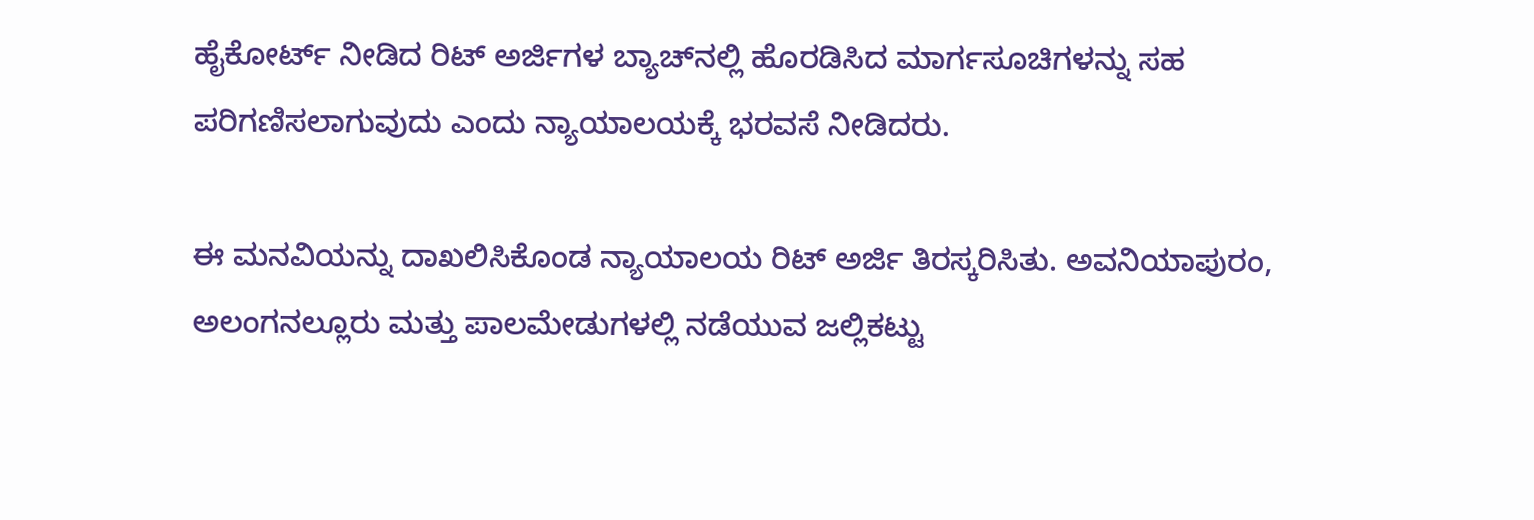ಹೈಕೋರ್ಟ್ ನೀಡಿದ ರಿಟ್ ಅರ್ಜಿಗಳ ಬ್ಯಾಚ್‌ನಲ್ಲಿ ಹೊರಡಿಸಿದ ಮಾರ್ಗಸೂಚಿಗಳನ್ನು ಸಹ ಪರಿಗಣಿಸಲಾಗುವುದು ಎಂದು ನ್ಯಾಯಾಲಯಕ್ಕೆ ಭರವಸೆ ನೀಡಿದರು.

ಈ ಮನವಿಯನ್ನು ದಾಖಲಿಸಿಕೊಂಡ ನ್ಯಾಯಾಲಯ ರಿಟ್‌ ಅರ್ಜಿ ತಿರಸ್ಕರಿಸಿತು. ಅವನಿಯಾಪುರಂ, ಅಲಂಗನಲ್ಲೂರು ಮತ್ತು ಪಾಲಮೇಡುಗಳಲ್ಲಿ ನಡೆಯುವ ಜಲ್ಲಿಕಟ್ಟು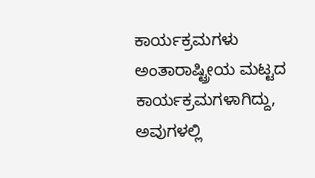ಕಾರ್ಯಕ್ರಮಗಳು ಅಂತಾರಾಷ್ಟ್ರೀಯ ಮಟ್ಟದ ಕಾರ್ಯಕ್ರಮಗಳಾಗಿದ್ದು, ಅವುಗಳಲ್ಲಿ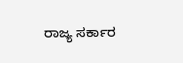ರಾಜ್ಯ ಸರ್ಕಾರ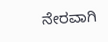ನೇರವಾಗಿ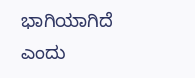ಭಾಗಿಯಾಗಿದೆ ಎಂದು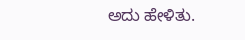ಅದು ಹೇಳಿತು.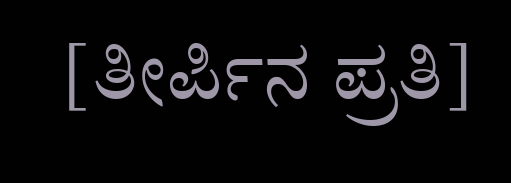[ತೀರ್ಪಿನ ಪ್ರತಿ]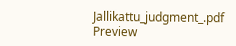Jallikattu_judgment_.pdf
Preview